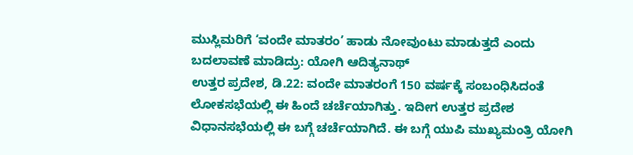ಮುಸ್ಲಿಮರಿಗೆ ‘ವಂದೇ ಮಾತರಂ’ ಹಾಡು ನೋವುಂಟು ಮಾಡುತ್ತದೆ ಎಂದು ಬದಲಾವಣೆ ಮಾಡಿದ್ರು: ಯೋಗಿ ಆದಿತ್ಯನಾಥ್
ಉತ್ತರ ಪ್ರದೇಶ, ಡಿ.22: ವಂದೇ ಮಾತರಂಗೆ 150 ವರ್ಷಕ್ಕೆ ಸಂಬಂಧಿಸಿದಂತೆ ಲೋಕಸಭೆಯಲ್ಲಿ ಈ ಹಿಂದೆ ಚರ್ಚೆಯಾಗಿತ್ತು. ಇದೀಗ ಉತ್ತರ ಪ್ರದೇಶ ವಿಧಾನಸಭೆಯಲ್ಲಿ ಈ ಬಗ್ಗೆ ಚರ್ಚೆಯಾಗಿದೆ. ಈ ಬಗ್ಗೆ ಯುಪಿ ಮುಖ್ಯಮಂತ್ರಿ ಯೋಗಿ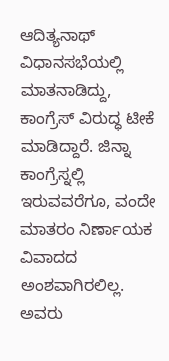ಆದಿತ್ಯನಾಥ್ ವಿಧಾನಸಭೆಯಲ್ಲಿ ಮಾತನಾಡಿದ್ದು, ಕಾಂಗ್ರೆಸ್ ವಿರುದ್ಧ ಟೀಕೆ ಮಾಡಿದ್ದಾರೆ. ಜಿನ್ನಾ ಕಾಂಗ್ರೆಸ್ನಲ್ಲಿ ಇರುವವರೆಗೂ, ವಂದೇ ಮಾತರಂ ನಿರ್ಣಾಯಕ ವಿವಾದದ ಅಂಶವಾಗಿರಲಿಲ್ಲ. ಅವರು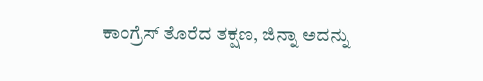ಕಾಂಗ್ರೆಸ್ ತೊರೆದ ತಕ್ಷಣ, ಜಿನ್ನಾ ಅದನ್ನು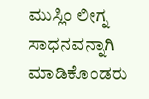ಮುಸ್ಲಿಂ ಲೀಗ್ನ ಸಾಧನವನ್ನಾಗಿ ಮಾಡಿಕೊಂಡರು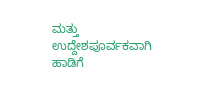ಮತ್ತು ಉದ್ದೇಶಪೂರ್ವಕವಾಗಿ ಹಾಡಿಗೆ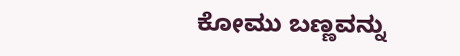ಕೋಮು ಬಣ್ಣವನ್ನು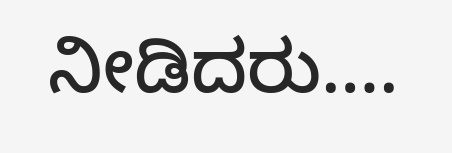ನೀಡಿದರು….